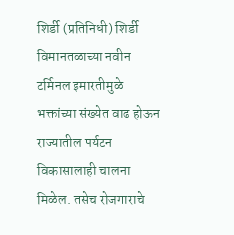शिर्डी (प्रतिनिधी) शिर्डी विमानतळाच्या नवीन टर्मिनल इमारतीमुळे भक्तांच्या संख्येत वाढ होऊन राज्यातील पर्यटन विकासालाही चालना मिळेल. तसेच रोजगाराचे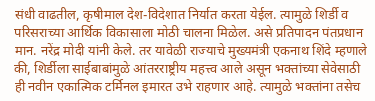संधी वाढतील, कृषीमाल देश-विदेशात निर्यात करता येईल. त्यामुळे शिर्डी व परिसराच्या आर्थिक विकासाला मोठी चालना मिळेल. असे प्रतिपादन पंतप्रधान मान. नरेंद्र मोदी यांनी केले. तर यावेळी राज्याचे मुख्यमंत्री एकनाथ शिंदे म्हणाले की, शिर्डीला साईबाबांमुळे आंतरराष्ट्रीय महत्त्व आले असून भक्तांच्या सेवेसाठी ही नवीन एकात्मिक टर्मिनल इमारत उभे राहणार आहे. त्यामुळे भक्तांना तसेच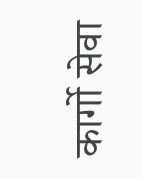कार्गो सेवा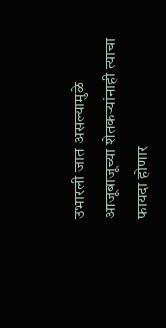उभारली जात असल्यामुळे आजूबाजूच्या शेतकऱ्यांनाही त्याचा फायदा होणार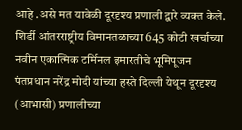आहे .असे मत यावेळी दूरदृश्य प्रणाली द्वारे व्यक्त केले.
शिर्डी आंतरराष्ट्रीय विमानतळाच्या 645 कोटी खर्चाच्या नवीन एकात्मिक टर्मिनल इमारतीचे भूमिपूजन पंतप्रधान नरेंद्र मोदी यांच्या हस्ते दिल्ली येथून दूरदृश्य (आभासी) प्रणालीच्या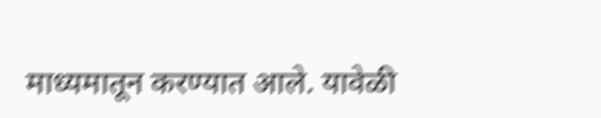माध्यमातून करण्यात आले. यावेळी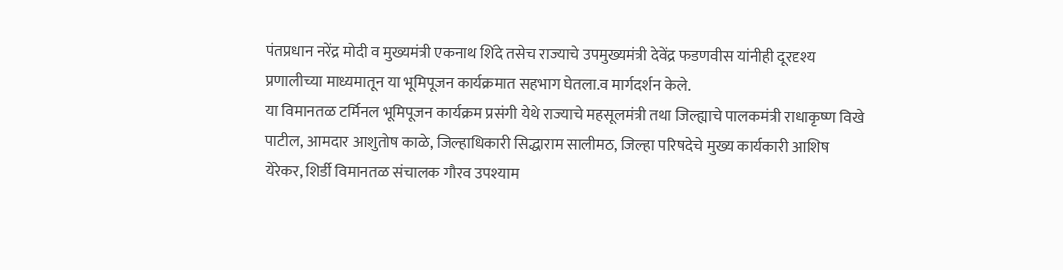पंतप्रधान नरेंद्र मोदी व मुख्यमंत्री एकनाथ शिंदे तसेच राज्याचे उपमुख्यमंत्री देवेंद्र फडणवीस यांनीही दूरदृश्य प्रणालीच्या माध्यमातून या भूमिपूजन कार्यक्रमात सहभाग घेतला.व मार्गदर्शन केले.
या विमानतळ टर्मिनल भूमिपूजन कार्यक्रम प्रसंगी येथे राज्याचे महसूलमंत्री तथा जिल्ह्याचे पालकमंत्री राधाकृष्ण विखे पाटील, आमदार आशुतोष काळे, जिल्हाधिकारी सिद्धाराम सालीमठ, जिल्हा परिषदेचे मुख्य कार्यकारी आशिष येरेकर, शिर्डी विमानतळ संचालक गौरव उपश्याम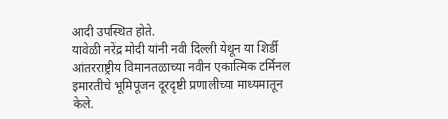आदी उपस्थित होते.
यावेळी नरेंद्र मोदी यांनी नवी दिल्ली येथून या शिर्डी आंतरराष्ट्रीय विमानतळाच्या नवीन एकात्मिक टर्मिनल इमारतीचे भूमिपूजन दूरदृष्टी प्रणालीच्या माध्यमातून केले.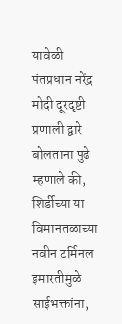यावेळी पंतप्रधान नरेंद्र मोदी दूरदृष्टी प्रणाली द्वारे बोलताना पुढे म्हणाले की, शिर्डीच्या या विमानतळाच्या नवीन टर्मिनल इमारतीमुळे साईभक्तांना,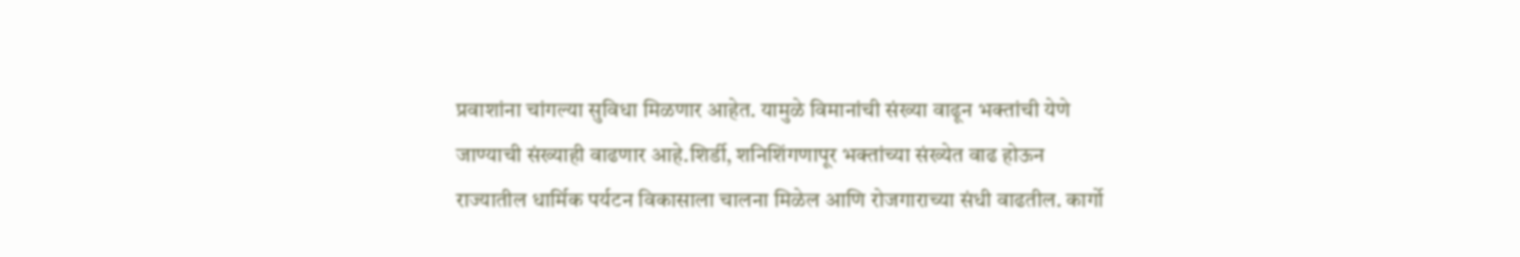प्रवाशांना चांगल्या सुविधा मिळणार आहेत. यामुळे विमानांची संख्या वाढून भक्तांची येणे जाण्याची संख्याही वाढणार आहे.शिर्डी, शनिशिंगणापूर भक्तांच्या संख्येत वाढ होऊन राज्यातील धार्मिक पर्यटन विकासाला चालना मिळेल आणि रोजगाराच्या संधी वाढतील. कार्गो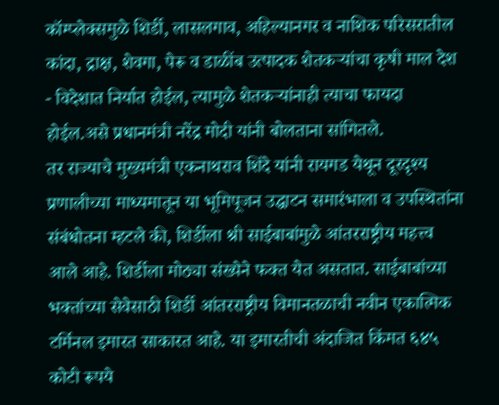कॉम्प्लेक्समुळे शिर्डी, लासलगाव, अहिल्यानगर व नाशिक परिसरातील कांदा, द्राक्ष, शेवगा, पेरू व डाळींब उत्पादक शेतकऱ्यांचा कृषी माल देश - विदेशात निर्यात होईल, त्यामुळे शेतकऱ्यांनाही त्याचा फायदा होईल.असे प्रधानमंत्री नरेंद्र मोदी यांनी बोलताना सांगितले.
तर राज्याचे मुख्यमंत्री एकनाथराव शिंदे यांनी रायगड येथून दूरदृश्य प्रणालीच्या माध्यमातून या भूमिपूजन उद्घाटन समारंभाला व उपस्थितांना संबंधोतना म्हटले की, शिर्डीला श्री साईबाबांमुळे आंतरराष्ट्रीय महत्त्व आले आहे. शिर्डीला मोठ्या संख्येने फक्त येत असतात. साईबाबांच्या भक्तांच्या सेवेसाठी शिर्डी आंतरराष्ट्रीय विमानतळाची नवीन एकात्मिक टर्मिनल इमारत साकारत आहे. या इमारतीची अंदाजित किंमत ६४५ कोटी रूपये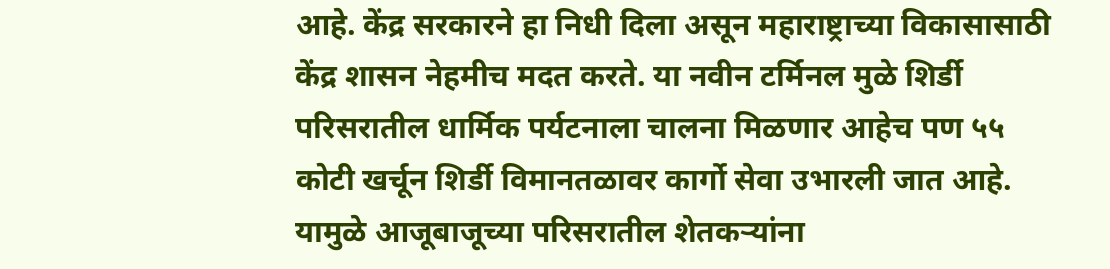आहे. केंद्र सरकारने हा निधी दिला असून महाराष्ट्राच्या विकासासाठी केंद्र शासन नेहमीच मदत करते. या नवीन टर्मिनल मुळे शिर्डी परिसरातील धार्मिक पर्यटनाला चालना मिळणार आहेच पण ५५ कोटी खर्चून शिर्डी विमानतळावर कार्गो सेवा उभारली जात आहे. यामुळे आजूबाजूच्या परिसरातील शेतकऱ्यांना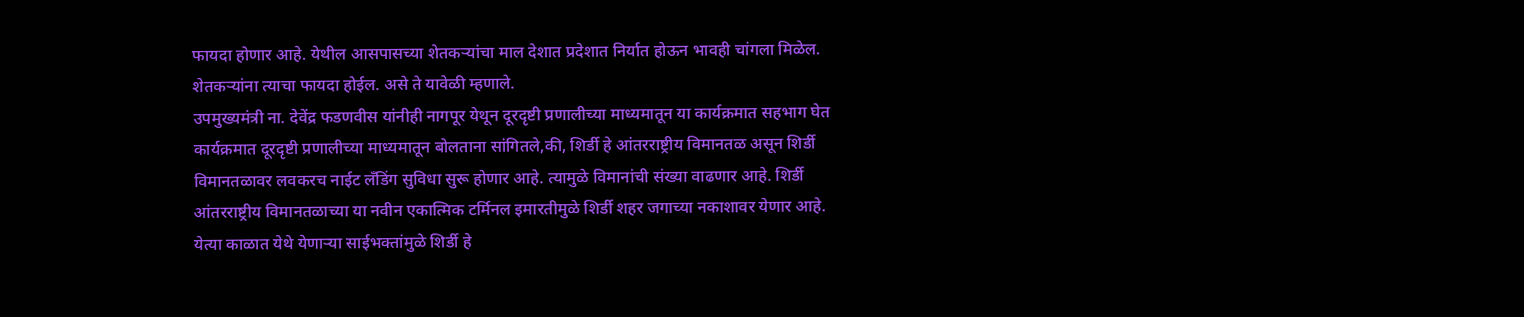फायदा होणार आहे. येथील आसपासच्या शेतकऱ्यांचा माल देशात प्रदेशात निर्यात होऊन भावही चांगला मिळेल. शेतकऱ्यांना त्याचा फायदा होईल. असे ते यावेळी म्हणाले.
उपमुख्यमंत्री ना. देवेंद्र फडणवीस यांनीही नागपूर येथून दूरदृष्टी प्रणालीच्या माध्यमातून या कार्यक्रमात सहभाग घेत कार्यक्रमात दूरदृष्टी प्रणालीच्या माध्यमातून बोलताना सांगितले,की, शिर्डी हे आंतरराष्ट्रीय विमानतळ असून शिर्डी विमानतळावर लवकरच नाईट लॅंडिंग सुविधा सुरू होणार आहे. त्यामुळे विमानांची संख्या वाढणार आहे. शिर्डी आंतरराष्ट्रीय विमानतळाच्या या नवीन एकात्मिक टर्मिनल इमारतीमुळे शिर्डी शहर जगाच्या नकाशावर येणार आहे. येत्या काळात येथे येणाऱ्या साईभक्तांमुळे शिर्डी हे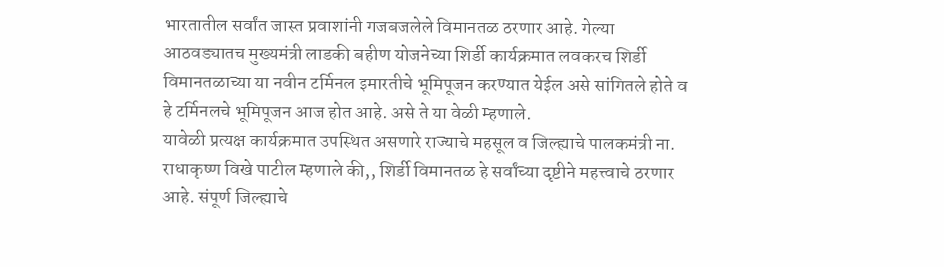भारतातील सर्वांत जास्त प्रवाशांनी गजबजलेले विमानतळ ठरणार आहे. गेल्या आठवड्यातच मुख्यमंत्री लाडकी बहीण योजनेच्या शिर्डी कार्यक्रमात लवकरच शिर्डी विमानतळाच्या या नवीन टर्मिनल इमारतीचे भूमिपूजन करण्यात येईल असे सांगितले होते व हे टर्मिनलचे भूमिपूजन आज होत आहे. असे ते या वेळी म्हणाले.
यावेळी प्रत्यक्ष कार्यक्रमात उपस्थित असणारे राज्याचे महसूल व जिल्ह्याचे पालकमंत्री ना. राधाकृष्ण विखे पाटील म्हणाले की,, शिर्डी विमानतळ हे सर्वांच्या दृष्टीने महत्त्वाचे ठरणार आहे. संपूर्ण जिल्ह्याचे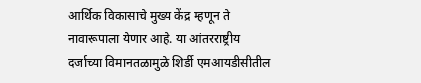आर्थिक विकासाचे मुख्य केंद्र म्हणून ते नावारूपाला येणार आहे. या आंतरराष्ट्रीय दर्जाच्या विमानतळामुळे शिर्डी एमआयडीसीतील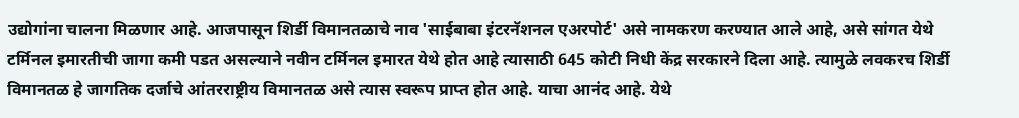उद्योगांना चालना मिळणार आहे. आजपासून शिर्डी विमानतळाचे नाव 'साईबाबा इंटरनॅशनल एअरपोर्ट' असे नामकरण करण्यात आले आहे, असे सांगत येथे टर्मिनल इमारतीची जागा कमी पडत असल्याने नवीन टर्मिनल इमारत येथे होत आहे त्यासाठी 645 कोटी निधी केंद्र सरकारने दिला आहे. त्यामुळे लवकरच शिर्डी विमानतळ हे जागतिक दर्जाचे आंतरराष्ट्रीय विमानतळ असे त्यास स्वरूप प्राप्त होत आहे. याचा आनंद आहे. येथे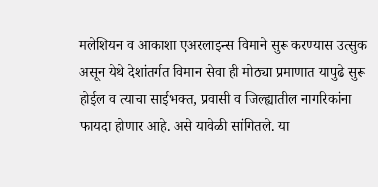मलेशियन व आकाशा एअरलाइन्स विमाने सुरू करण्यास उत्सुक असून येथे देशांतर्गत विमान सेवा ही मोठ्या प्रमाणात यापुढे सुरू होईल व त्याचा साईभक्त, प्रवासी व जिल्ह्यातील नागरिकांना फायदा होणार आहे. असे यावेळी सांगितले. या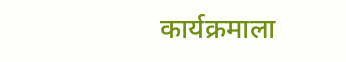कार्यक्रमाला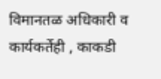विमानतळ अधिकारी व कार्यकर्तेही , काकडी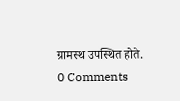ग्रामस्थ उपस्थित होते.
0 Comments